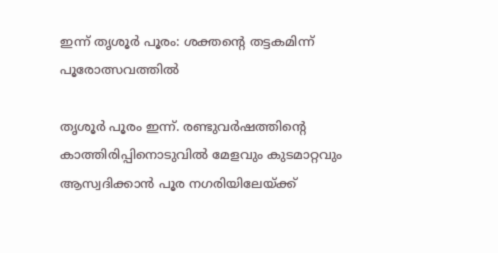ഇന്ന് തൃശൂർ പൂരം: ശക്തന്റെ തട്ടകമിന്ന് പൂരോത്സവത്തിൽ

തൃശൂർ പൂരം ഇന്ന്. രണ്ടുവർഷത്തിന്റെ കാത്തിരിപ്പിനൊടുവിൽ മേളവും കുടമാറ്റവും ആസ്വദിക്കാൻ പൂര നഗരിയിലേയ്ക്ക്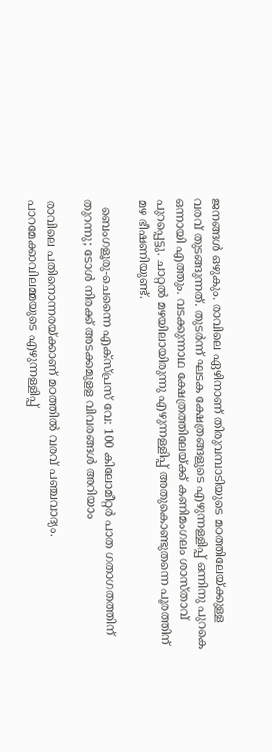ജനങ്ങൾ ഒഴുകും. രാവിലെ ഏഴിനാണ് തിരുവമ്പാടിയുടെ മഠത്തിലേയ്ക്കുള്ള വരവ് തുടങ്ങുന്നത്. തുടർന്ന് ഘടക ക്ഷേത്രങ്ങളുടെ എഴുന്നള്ളിപ്പ് ഒന്നിനു പുറകെ ഒന്നായി എത്തും. വടക്കുന്നാഥ ക്ഷേത്രത്തിലേയ്ക്ക് കണിമംഗലം ശാസ്താവ് പുറപ്പെട്ടു. ചാറ്റൽ മഴയിലായിരുന്നു എഴുന്നള്ളിപ്പ് അതുകൊണ്ടുതന്നെ പൂരത്തിന് മഴ ഭീഷണിയുണ്ട്.

  ബെംഗളൂരു-ചെന്നൈ എക്സ്പ്രസ് വേ: 100 കിലോമീറ്റർ പാത ഗതാഗതത്തിന് തുറന്നു; ടോൾ നിരക്ക് അടക്കമുളള വിവരങ്ങൾ അറിയാം

രാവിലെ പതിനൊന്നരയ്ക്കാണ് മഠത്തിൽ വരവ് പഞ്ചവാദ്യം. പാറമേക്കാവിലമ്മയുടെ എഴുന്നള്ളിപ്പ്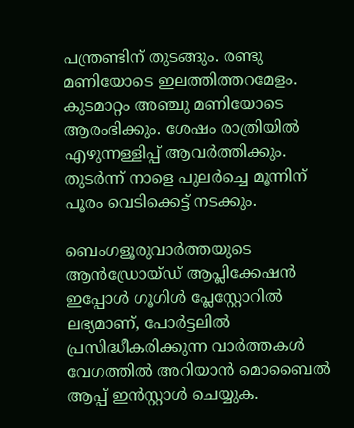പന്ത്രണ്ടിന് തുടങ്ങും. രണ്ടു മണിയോടെ ഇലത്തിത്തറമേളം. കുടമാറ്റം അഞ്ചു മണിയോടെ ആരംഭിക്കും. ശേഷം രാത്രിയിൽ എഴുന്നള്ളിപ്പ് ആവർത്തിക്കും. തുടർന്ന് നാളെ പുലർച്ചെ മൂന്നിന് പൂരം വെടിക്കെട്ട് നടക്കും.

ബെംഗളൂരുവാർത്തയുടെ ആൻഡ്രോയ്ഡ് ആപ്ലിക്കേഷൻ ഇപ്പോൾ ഗൂഗിൾ പ്ലേസ്റ്റോറിൽ ലഭ്യമാണ്, പോർട്ടലിൽ പ്രസിദ്ധീകരിക്കുന്ന വാർത്തകൾ വേഗത്തിൽ അറിയാൻ മൊബൈൽ ആപ്പ് ഇൻസ്റ്റാൾ ചെയ്യുക.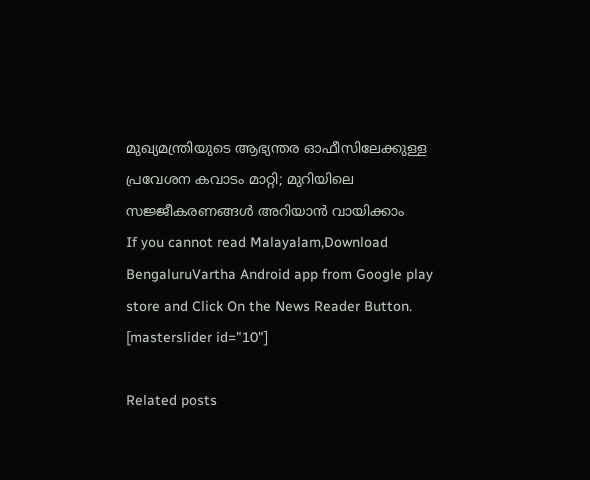മുഖ്യമന്ത്രിയുടെ ആഭ്യന്തര ഓഫീസിലേക്കുള്ള പ്രവേശന കവാടം മാറ്റി; മുറിയിലെ സജ്ജീകരണങ്ങൾ അറിയാൻ വായിക്കാം
If you cannot read Malayalam,Download BengaluruVartha Android app from Google play store and Click On the News Reader Button. [masterslider id="10"]

Related posts